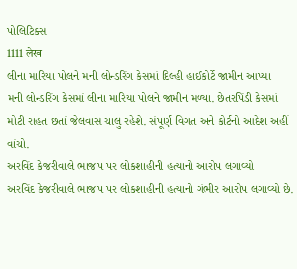પોલિટિક્સ
1111 लेख
લીના મારિયા પોલને મની લોન્ડરિંગ કેસમાં દિલ્હી હાઈકોર્ટે જામીન આપ્યા
મની લોન્ડરિંગ કેસમાં લીના મારિયા પોલને જામીન મળ્યા. છેતરપિંડી કેસમાં મોટી રાહત છતાં જેલવાસ ચાલુ રહેશે. સંપૂર્ણ વિગત અને કોર્ટનો આદેશ અહીં વાંચો.
અરવિંદ કેજરીવાલે ભાજપ પર લોકશાહીની હત્યાનો આરોપ લગાવ્યો
અરવિંદ કેજરીવાલે ભાજપ પર લોકશાહીની હત્યાનો ગંભીર આરોપ લગાવ્યો છે.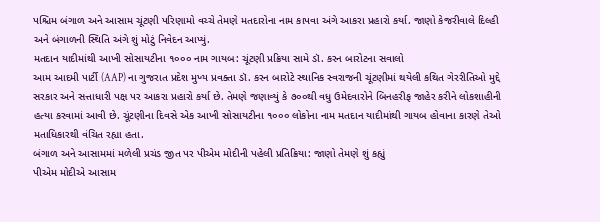પશ્ચિમ બંગાળ અને આસામ ચૂંટણી પરિણામો વચ્ચે તેમણે મતદારોના નામ કાપવા અંગે આકરા પ્રહારો કર્યા. જાણો કેજરીવાલે દિલ્હી અને બંગાળની સ્થિતિ અંગે શું મોટું નિવેદન આપ્યું.
મતદાન યાદીમાંથી આખી સોસાયટીના ૧૦૦૦ નામ ગાયબ: ચૂંટણી પ્રક્રિયા સામે ડૉ. કરન બારોટના સવાલો
આમ આદમી પાર્ટી (AAP) ના ગુજરાત પ્રદેશ મુખ્ય પ્રવક્તા ડૉ. કરન બારોટે સ્થાનિક સ્વરાજની ચૂંટણીમાં થયેલી કથિત ગેરરીતિઓ મુદ્દે સરકાર અને સત્તાધારી પક્ષ પર આકરા પ્રહારો કર્યા છે. તેમણે જણાવ્યું કે ૭૦૦થી વધુ ઉમેદવારોને બિનહરીફ જાહેર કરીને લોકશાહીની હત્યા કરવામાં આવી છે. ચૂંટણીના દિવસે એક આખી સોસાયટીના ૧૦૦૦ લોકોના નામ મતદાન યાદીમાંથી ગાયબ હોવાના કારણે તેઓ મતાધિકારથી વંચિત રહ્યા હતા.
બંગાળ અને આસામમાં મળેલી પ્રચંડ જીત પર પીએમ મોદીની પહેલી પ્રતિક્રિયા: જાણો તેમણે શું કહ્યું
પીએમ મોદીએ આસામ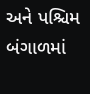અને પશ્ચિમ બંગાળમાં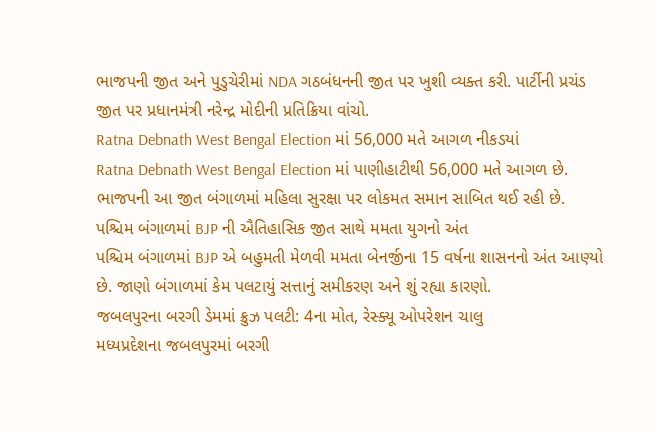ભાજપની જીત અને પુડુચેરીમાં NDA ગઠબંધનની જીત પર ખુશી વ્યક્ત કરી. પાર્ટીની પ્રચંડ જીત પર પ્રધાનમંત્રી નરેન્દ્ર મોદીની પ્રતિક્રિયા વાંચો.
Ratna Debnath West Bengal Election માં 56,000 મતે આગળ નીકડયાં
Ratna Debnath West Bengal Election માં પાણીહાટીથી 56,000 મતે આગળ છે. ભાજપની આ જીત બંગાળમાં મહિલા સુરક્ષા પર લોકમત સમાન સાબિત થઈ રહી છે.
પશ્ચિમ બંગાળમાં BJP ની ઐતિહાસિક જીત સાથે મમતા યુગનો અંત
પશ્ચિમ બંગાળમાં BJP એ બહુમતી મેળવી મમતા બેનર્જીના 15 વર્ષના શાસનનો અંત આણ્યો છે. જાણો બંગાળમાં કેમ પલટાયું સત્તાનું સમીકરણ અને શું રહ્યા કારણો.
જબલપુરના બરગી ડેમમાં ક્રુઝ પલટી: 4ના મોત, રેસ્ક્યૂ ઓપરેશન ચાલુ
મધ્યપ્રદેશના જબલપુરમાં બરગી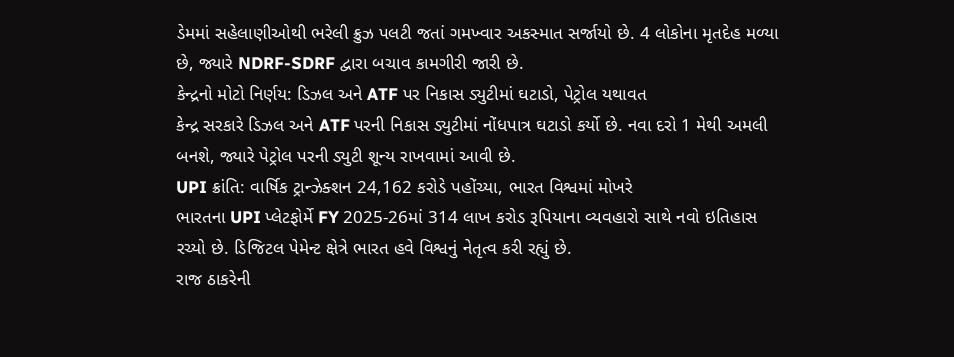ડેમમાં સહેલાણીઓથી ભરેલી ક્રુઝ પલટી જતાં ગમખ્વાર અકસ્માત સર્જાયો છે. 4 લોકોના મૃતદેહ મળ્યા છે, જ્યારે NDRF-SDRF દ્વારા બચાવ કામગીરી જારી છે.
કેન્દ્રનો મોટો નિર્ણય: ડિઝલ અને ATF પર નિકાસ ડ્યુટીમાં ઘટાડો, પેટ્રોલ યથાવત
કેન્દ્ર સરકારે ડિઝલ અને ATF પરની નિકાસ ડ્યુટીમાં નોંધપાત્ર ઘટાડો કર્યો છે. નવા દરો 1 મેથી અમલી બનશે, જ્યારે પેટ્રોલ પરની ડ્યુટી શૂન્ય રાખવામાં આવી છે.
UPI ક્રાંતિ: વાર્ષિક ટ્રાન્ઝેક્શન 24,162 કરોડે પહોંચ્યા, ભારત વિશ્વમાં મોખરે
ભારતના UPI પ્લેટફોર્મે FY 2025-26માં 314 લાખ કરોડ રૂપિયાના વ્યવહારો સાથે નવો ઇતિહાસ રચ્યો છે. ડિજિટલ પેમેન્ટ ક્ષેત્રે ભારત હવે વિશ્વનું નેતૃત્વ કરી રહ્યું છે.
રાજ ઠાકરેની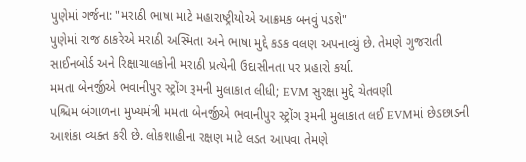પુણેમાં ગર્જના: "મરાઠી ભાષા માટે મહારાષ્ટ્રીયોએ આક્રમક બનવું પડશે"
પુણેમાં રાજ ઠાકરેએ મરાઠી અસ્મિતા અને ભાષા મુદ્દે કડક વલણ અપનાવ્યું છે. તેમણે ગુજરાતી સાઈનબોર્ડ અને રિક્ષાચાલકોની મરાઠી પ્રત્યેની ઉદાસીનતા પર પ્રહારો કર્યા.
મમતા બેનર્જીએ ભવાનીપુર સ્ટ્રોંગ રૂમની મુલાકાત લીધી; EVM સુરક્ષા મુદ્દે ચેતવણી
પશ્ચિમ બંગાળના મુખ્યમંત્રી મમતા બેનર્જીએ ભવાનીપુર સ્ટ્રોંગ રૂમની મુલાકાત લઈ EVMમાં છેડછાડની આશંકા વ્યક્ત કરી છે. લોકશાહીના રક્ષણ માટે લડત આપવા તેમણે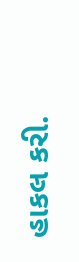હાકલ કરી.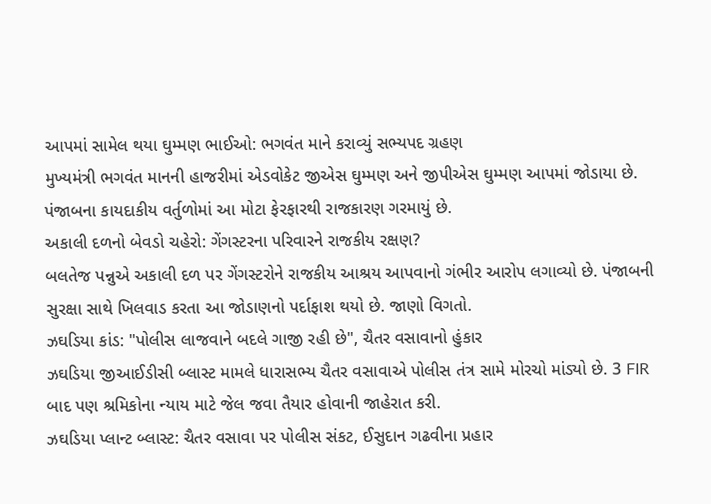આપમાં સામેલ થયા ઘુમ્મણ ભાઈઓ: ભગવંત માને કરાવ્યું સભ્યપદ ગ્રહણ
મુખ્યમંત્રી ભગવંત માનની હાજરીમાં એડવોકેટ જીએસ ઘુમ્મણ અને જીપીએસ ઘુમ્મણ આપમાં જોડાયા છે. પંજાબના કાયદાકીય વર્તુળોમાં આ મોટા ફેરફારથી રાજકારણ ગરમાયું છે.
અકાલી દળનો બેવડો ચહેરો: ગેંગસ્ટરના પરિવારને રાજકીય રક્ષણ?
બલતેજ પન્નુએ અકાલી દળ પર ગેંગસ્ટરોને રાજકીય આશ્રય આપવાનો ગંભીર આરોપ લગાવ્યો છે. પંજાબની સુરક્ષા સાથે ખિલવાડ કરતા આ જોડાણનો પર્દાફાશ થયો છે. જાણો વિગતો.
ઝઘડિયા કાંડ: "પોલીસ લાજવાને બદલે ગાજી રહી છે", ચૈતર વસાવાનો હુંકાર
ઝઘડિયા જીઆઈડીસી બ્લાસ્ટ મામલે ધારાસભ્ય ચૈતર વસાવાએ પોલીસ તંત્ર સામે મોરચો માંડ્યો છે. 3 FIR બાદ પણ શ્રમિકોના ન્યાય માટે જેલ જવા તૈયાર હોવાની જાહેરાત કરી.
ઝઘડિયા પ્લાન્ટ બ્લાસ્ટ: ચૈતર વસાવા પર પોલીસ સંકટ, ઈસુદાન ગઢવીના પ્રહાર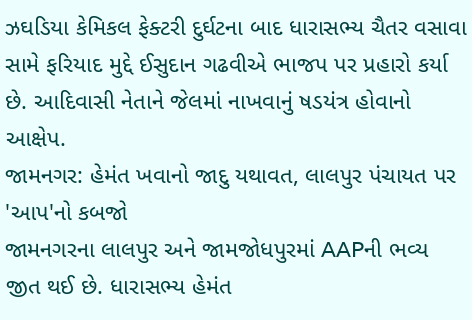ઝઘડિયા કેમિકલ ફેક્ટરી દુર્ઘટના બાદ ધારાસભ્ય ચૈતર વસાવા સામે ફરિયાદ મુદ્દે ઈસુદાન ગઢવીએ ભાજપ પર પ્રહારો કર્યા છે. આદિવાસી નેતાને જેલમાં નાખવાનું ષડયંત્ર હોવાનો આક્ષેપ.
જામનગર: હેમંત ખવાનો જાદુ યથાવત, લાલપુર પંચાયત પર 'આપ'નો કબજો
જામનગરના લાલપુર અને જામજોધપુરમાં AAPની ભવ્ય જીત થઈ છે. ધારાસભ્ય હેમંત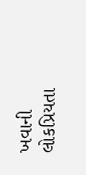ખવાની લોકપ્રિયતા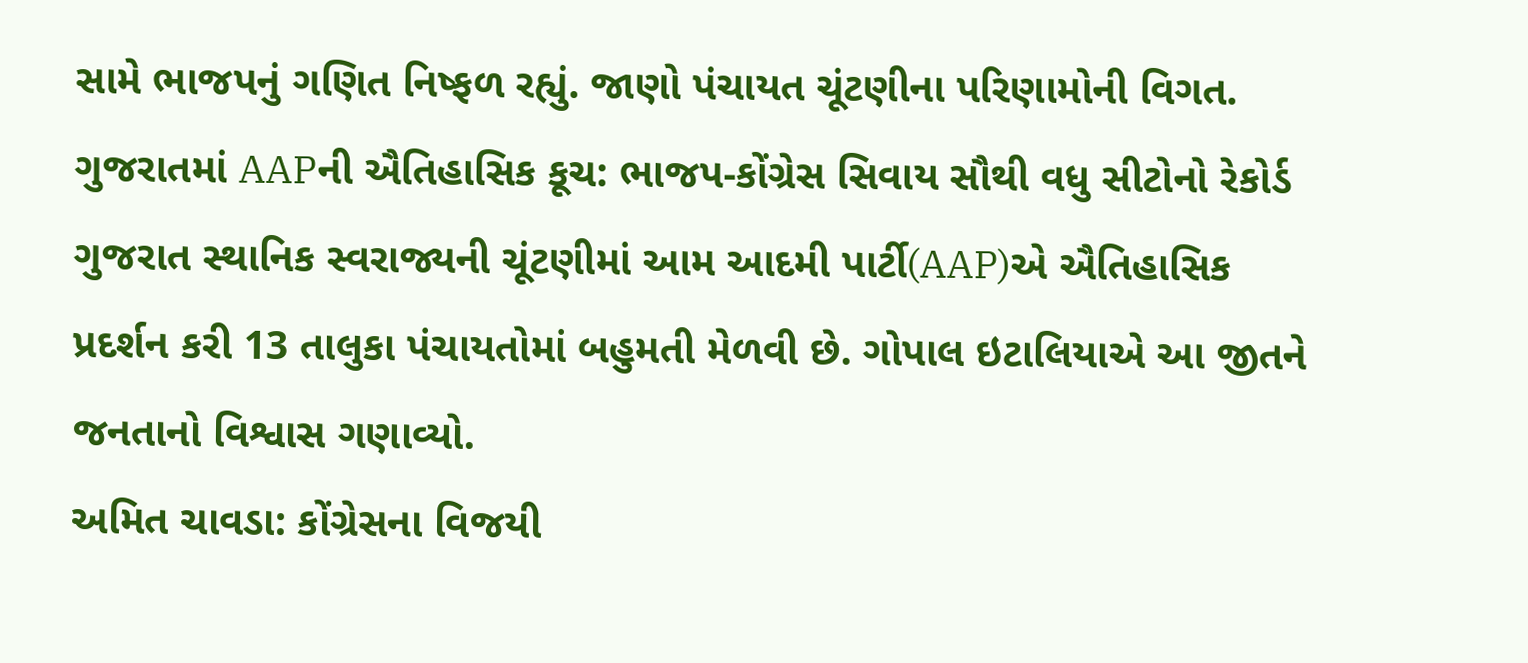સામે ભાજપનું ગણિત નિષ્ફળ રહ્યું. જાણો પંચાયત ચૂંટણીના પરિણામોની વિગત.
ગુજરાતમાં AAPની ઐતિહાસિક કૂચ: ભાજપ-કોંગ્રેસ સિવાય સૌથી વધુ સીટોનો રેકોર્ડ
ગુજરાત સ્થાનિક સ્વરાજ્યની ચૂંટણીમાં આમ આદમી પાર્ટી(AAP)એ ઐતિહાસિક પ્રદર્શન કરી 13 તાલુકા પંચાયતોમાં બહુમતી મેળવી છે. ગોપાલ ઇટાલિયાએ આ જીતને જનતાનો વિશ્વાસ ગણાવ્યો.
અમિત ચાવડા: કોંગ્રેસના વિજયી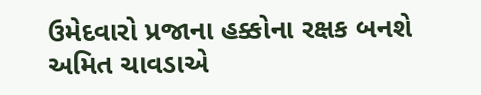ઉમેદવારો પ્રજાના હક્કોના રક્ષક બનશે
અમિત ચાવડાએ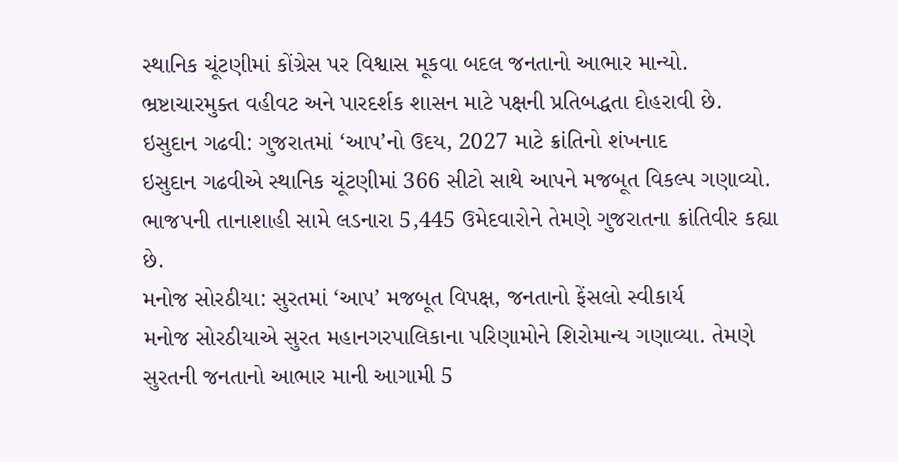સ્થાનિક ચૂંટણીમાં કોંગ્રેસ પર વિશ્વાસ મૂકવા બદલ જનતાનો આભાર માન્યો. ભ્રષ્ટાચારમુક્ત વહીવટ અને પારદર્શક શાસન માટે પક્ષની પ્રતિબદ્ધતા દોહરાવી છે.
ઇસુદાન ગઢવી: ગુજરાતમાં ‘આપ’નો ઉદય, 2027 માટે ક્રાંતિનો શંખનાદ
ઇસુદાન ગઢવીએ સ્થાનિક ચૂંટણીમાં 366 સીટો સાથે આપને મજબૂત વિકલ્પ ગણાવ્યો. ભાજપની તાનાશાહી સામે લડનારા 5,445 ઉમેદવારોને તેમણે ગુજરાતના ક્રાંતિવીર કહ્યા છે.
મનોજ સોરઠીયા: સુરતમાં ‘આપ’ મજબૂત વિપક્ષ, જનતાનો ફેંસલો સ્વીકાર્ય
મનોજ સોરઠીયાએ સુરત મહાનગરપાલિકાના પરિણામોને શિરોમાન્ય ગણાવ્યા. તેમણે સુરતની જનતાનો આભાર માની આગામી 5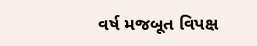વર્ષ મજબૂત વિપક્ષ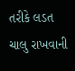તરીકે લડત ચાલુ રાખવાની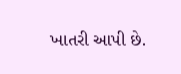ખાતરી આપી છે.